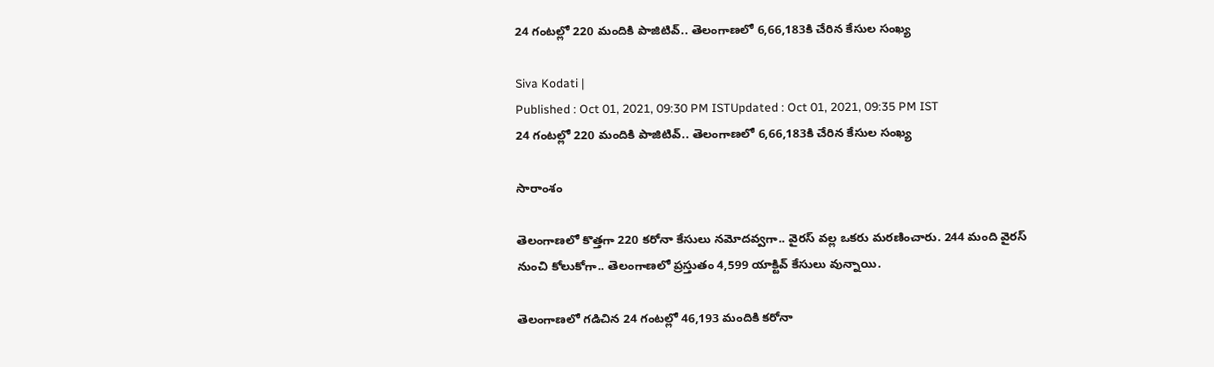24 గంటల్లో 220 మందికి పాజిటివ్.. తెలంగాణలో 6,66,183కి చేరిన కేసుల సంఖ్య

Siva Kodati |
Published : Oct 01, 2021, 09:30 PM ISTUpdated : Oct 01, 2021, 09:35 PM IST
24 గంటల్లో 220 మందికి పాజిటివ్.. తెలంగాణలో 6,66,183కి చేరిన కేసుల సంఖ్య

సారాంశం

తెలంగాణలో కొత్తగా 220 కరోనా కేసులు నమోదవ్వగా.. వైరస్ వల్ల ఒకరు మరణించారు. 244 మంది వైరస్ నుంచి కోలుకోగా.. తెలంగాణలో ప్రస్తుతం 4,599 యాక్టివ్‌ కేసులు వున్నాయి.

తెలంగాణలో గడిచిన 24 గంటల్లో 46,193 మందికి కరోనా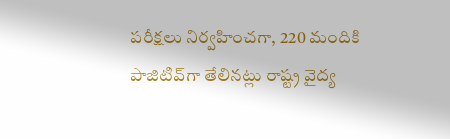పరీక్షలు నిర్వహించగా, 220 మందికి పాజిటివ్‌గా తేలినట్లు రాష్ట్ర వైద్య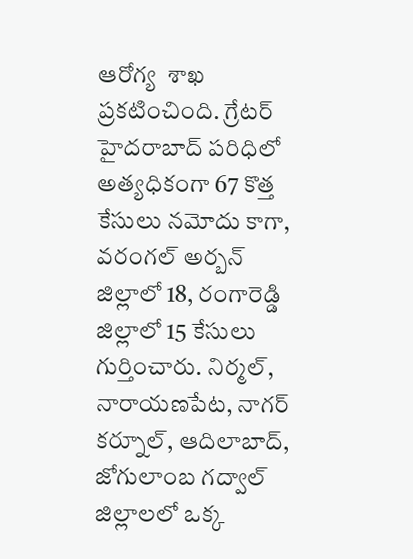ఆరోగ్య  శాఖ ప్రకటించింది. గ్రేటర్ హైదరాబాద్ పరిధిలో అత్యధికంగా 67 కొత్త కేసులు నమోదు కాగా, వరంగల్ అర్బన్ జిల్లాలో 18, రంగారెడ్డి జిల్లాలో 15 కేసులు గుర్తించారు. నిర్మల్, నారాయణపేట, నాగర్ కర్నూల్, ఆదిలాబాద్, జోగులాంబ గద్వాల్ జిల్లాలలో ఒక్క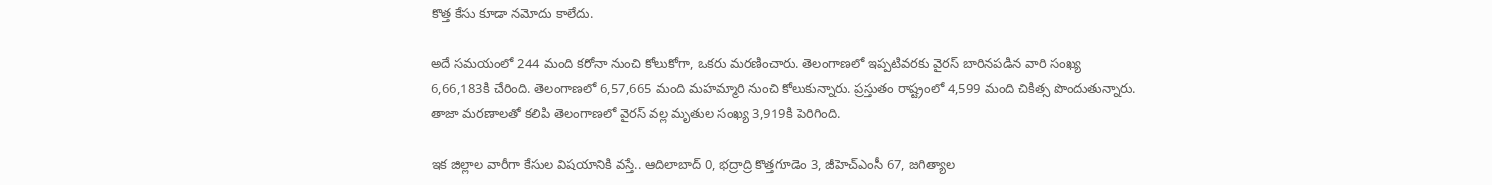కొత్త కేసు కూడా నమోదు కాలేదు.

అదే సమయంలో 244 మంది కరోనా నుంచి కోలుకోగా, ఒకరు మరణించారు. తెలంగాణలో ఇప్పటివరకు వైరస్ బారినపడిన వారి సంఖ్య 6,66,183కి చేరింది. తెలంగాణలో 6,57,665 మంది మహమ్మారి నుంచి కోలుకున్నారు. ప్రస్తుతం రాష్ట్రంలో 4,599 మంది చికిత్స పొందుతున్నారు. తాజా మరణాలతో కలిపి తెలంగాణలో వైరస్ వల్ల మృతుల సంఖ్య 3,919కి పెరిగింది.

ఇక జిల్లాల వారీగా కేసుల విషయానికి వస్తే.. ఆదిలాబాద్ 0, భద్రాద్రి కొత్తగూడెం 3, జీహెచ్ఎంసీ 67, జగిత్యాల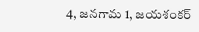4, జనగామ 1, జయశంకర్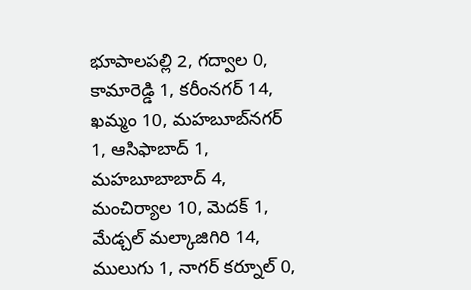భూపాలపల్లి 2, గద్వాల 0, కామారెడ్డి 1, కరీంనగర్ 14, ఖమ్మం 10, మహబూబ్‌నగర్ 1, ఆసిఫాబాద్ 1, మహబూబాబాద్ 4, మంచిర్యాల 10, మెదక్ 1, మేడ్చల్ మల్కాజిగిరి 14, ములుగు 1, నాగర్ కర్నూల్ 0,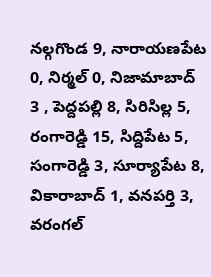నల్గగొండ 9, నారాయణపేట 0, నిర్మల్ 0, నిజామాబాద్ 3 , పెద్దపల్లి 8, సిరిసిల్ల 5, రంగారెడ్డి 15, సిద్దిపేట 5, సంగారెడ్డి 3, సూర్యాపేట 8, వికారాబాద్ 1, వనపర్తి 3, వరంగల్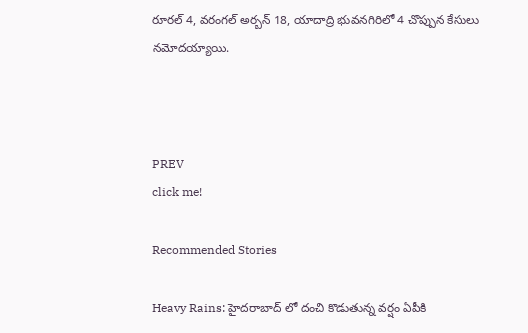రూరల్ 4, వరంగల్ అర్బన్ 18, యాదాద్రి భువనగిరిలో 4 చొప్పున కేసులు నమోదయ్యాయి.



PREV
click me!

Recommended Stories

Heavy Rains: హైదరాబాద్ లో దంచి కొడుతున్న వర్షం ఏపీకి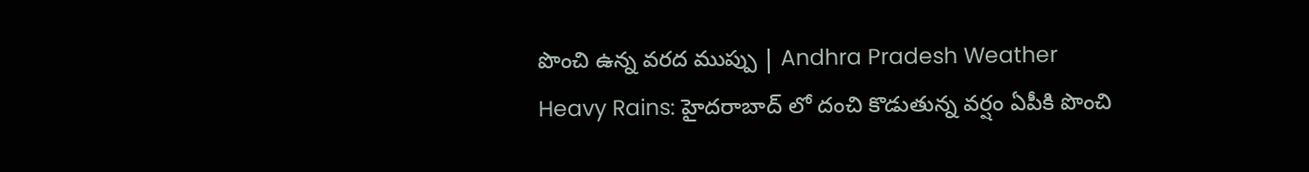పొంచి ఉన్న వరద ముప్పు | Andhra Pradesh Weather
Heavy Rains: హైదరాబాద్ లో దంచి కొడుతున్న వర్షం ఏపీకి పొంచి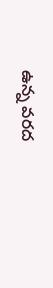ఉన్న వరద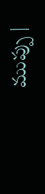ముప్పు |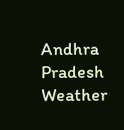Andhra Pradesh Weather